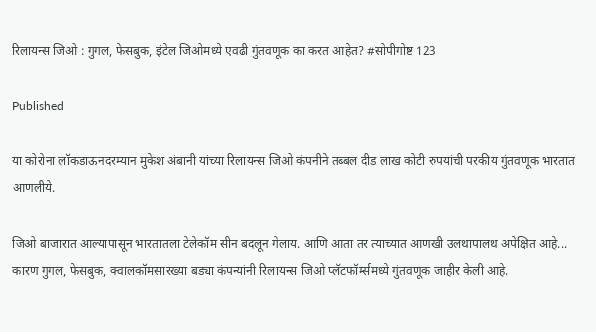रिलायन्स जिओ : गुगल, फेसबुक, इंटेल जिओमध्ये एवढी गुंतवणूक का करत आहेत? #सोपीगोष्ट 123

Published

या कोरोना लॉकडाऊनदरम्यान मुकेश अंबानी यांच्या रिलायन्स जिओ कंपनीने तब्बल दीड लाख कोटी रुपयांची परकीय गुंतवणूक भारतात आणलीये.

जिओ बाजारात आल्यापासून भारतातला टेलेकॉम सीन बदलून गेलाय. आणि आता तर त्याच्यात आणखी उलथापालथ अपेक्षित आहे... कारण गुगल, फेसबुक, क्वालकॉमसारख्या बड्या कंपन्यांनी रिलायन्स जिओ प्लॅटफॉर्म्समध्ये गुंतवणूक जाहीर केली आहे.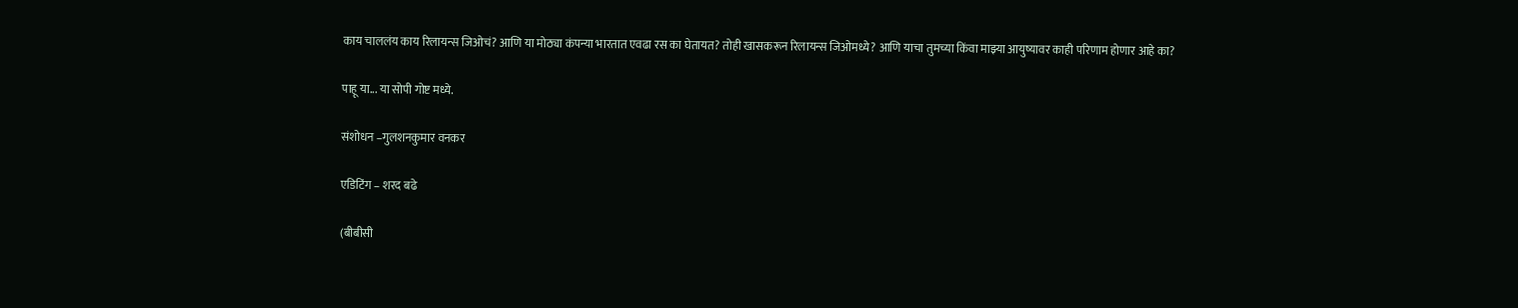काय चाललंय काय रिलायन्स जिओचं? आणि या मोठ्या कंपन्या भारतात एवढा रस का घेतायत? तोही खासकरून रिलायन्स जिओमध्ये? आणि याचा तुमच्या किंवा माझ्या आयुष्यावर काही परिणाम होणार आहे का?

पाहू या... या सोपी गोष्ट मध्ये.

संशोधन –गुलशनकुमार वनकर

एडिटिंग – शरद बढे

(बीबीसी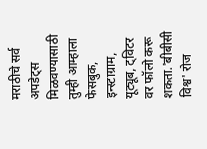मराठीचे सर्व अपडेट्स मिळवण्यासाठी तुम्ही आम्हाला फेसबुक, इन्स्टाग्राम, यूट्यूब, ट्विटर वर फॉलो करू शकता.'बीबीसी विश्व' रोज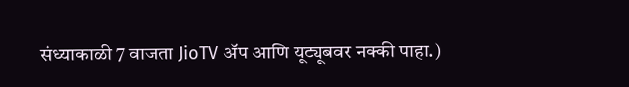संध्याकाळी 7 वाजता JioTV ॲप आणि यूट्यूबवर नक्की पाहा.)